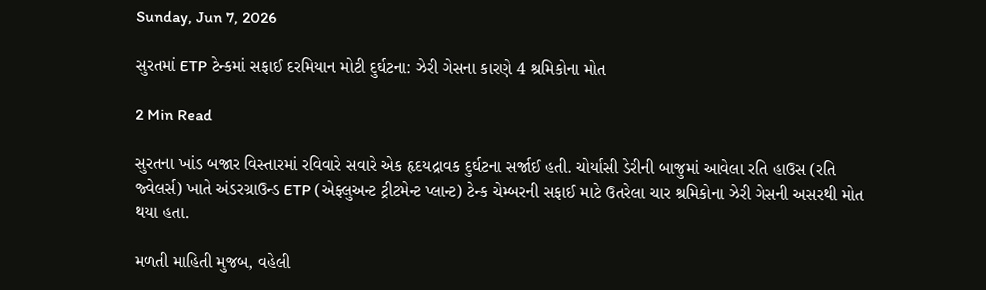Sunday, Jun 7, 2026

સુરતમાં ETP ટેન્કમાં સફાઈ દરમિયાન મોટી દુર્ઘટના: ઝેરી ગેસના કારણે 4 શ્રમિકોના મોત

2 Min Read

સુરતના ખાંડ બજાર વિસ્તારમાં રવિવારે સવારે એક હૃદયદ્રાવક દુર્ઘટના સર્જાઈ હતી. ચોર્યાસી ડેરીની બાજુમાં આવેલા રતિ હાઉસ (રતિ જ્વેલર્સ) ખાતે અંડરગ્રાઉન્ડ ETP (એફ્લુઅન્ટ ટ્રીટમેન્ટ પ્લાન્ટ) ટેન્ક ચેમ્બરની સફાઈ માટે ઉતરેલા ચાર શ્રમિકોના ઝેરી ગેસની અસરથી મોત થયા હતા.

મળતી માહિતી મુજબ, વહેલી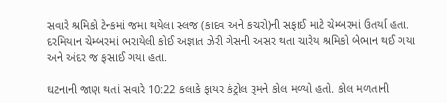સવારે શ્રમિકો ટેન્કમાં જમા થયેલા સ્લજ (કાદવ અને કચરો)ની સફાઈ માટે ચેમ્બરમાં ઉતર્યા હતા. દરમિયાન ચેમ્બરમાં ભરાયેલી કોઈ અજ્ઞાત ઝેરી ગેસની અસર થતા ચારેય શ્રમિકો બેભાન થઈ ગયા અને અંદર જ ફસાઈ ગયા હતા.

ઘટનાની જાણ થતાં સવારે 10:22 કલાકે ફાયર કંટ્રોલ રૂમને કોલ મળ્યો હતો. કોલ મળતાની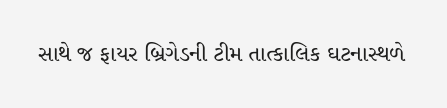સાથે જ ફાયર બ્રિગેડની ટીમ તાત્કાલિક ઘટનાસ્થળે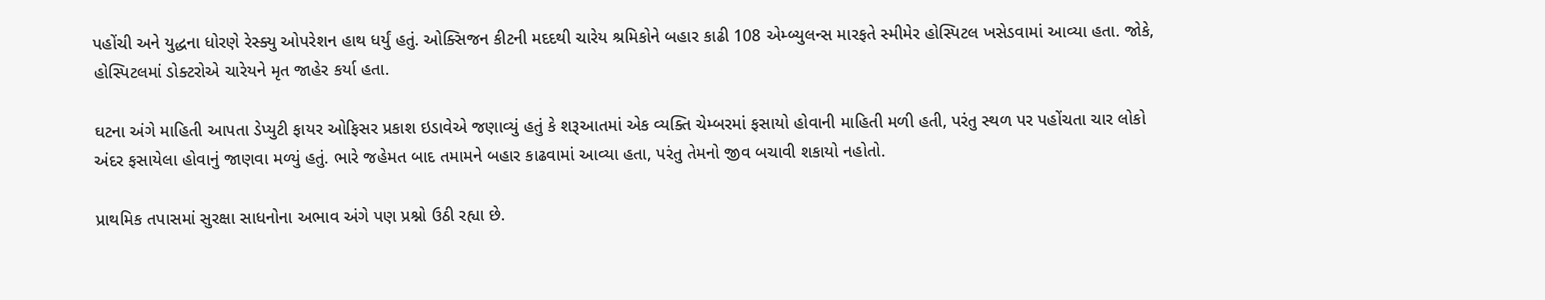પહોંચી અને યુદ્ધના ધોરણે રેસ્ક્યુ ઓપરેશન હાથ ધર્યું હતું. ઓક્સિજન કીટની મદદથી ચારેય શ્રમિકોને બહાર કાઢી 108 એમ્બ્યુલન્સ મારફતે સ્મીમેર હોસ્પિટલ ખસેડવામાં આવ્યા હતા. જોકે, હોસ્પિટલમાં ડોક્ટરોએ ચારેયને મૃત જાહેર કર્યા હતા.

ઘટના અંગે માહિતી આપતા ડેપ્યુટી ફાયર ઓફિસર પ્રકાશ ઇડાવેએ જણાવ્યું હતું કે શરૂઆતમાં એક વ્યક્તિ ચેમ્બરમાં ફસાયો હોવાની માહિતી મળી હતી, પરંતુ સ્થળ પર પહોંચતા ચાર લોકો અંદર ફસાયેલા હોવાનું જાણવા મળ્યું હતું. ભારે જહેમત બાદ તમામને બહાર કાઢવામાં આવ્યા હતા, પરંતુ તેમનો જીવ બચાવી શકાયો નહોતો.

પ્રાથમિક તપાસમાં સુરક્ષા સાધનોના અભાવ અંગે પણ પ્રશ્નો ઉઠી રહ્યા છે.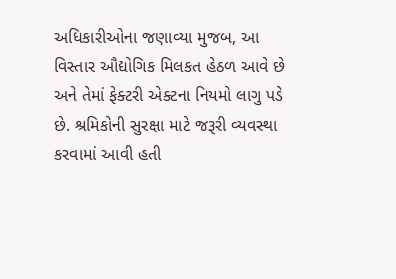અધિકારીઓના જણાવ્યા મુજબ, આ વિસ્તાર ઔદ્યોગિક મિલકત હેઠળ આવે છે અને તેમાં ફેક્ટરી એક્ટના નિયમો લાગુ પડે છે. શ્રમિકોની સુરક્ષા માટે જરૂરી વ્યવસ્થા કરવામાં આવી હતી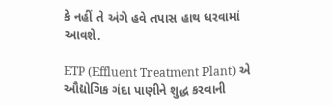કે નહીં તે અંગે હવે તપાસ હાથ ધરવામાં આવશે.

ETP (Effluent Treatment Plant) એ ઔદ્યોગિક ગંદા પાણીને શુદ્ધ કરવાની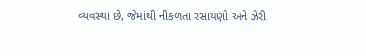વ્યવસ્થા છે, જેમાંથી નીકળતા રસાયણો અને ઝેરી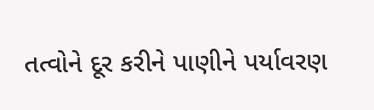તત્વોને દૂર કરીને પાણીને પર્યાવરણ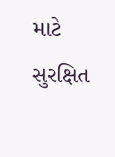માટે સુરક્ષિત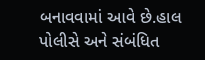બનાવવામાં આવે છે.હાલ પોલીસે અને સંબંધિત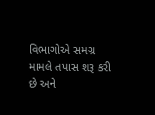વિભાગોએ સમગ્ર મામલે તપાસ શરૂ કરી છે અને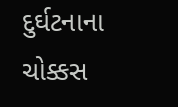દુર્ઘટનાના ચોક્કસ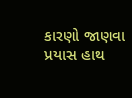કારણો જાણવા પ્રયાસ હાથ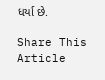ધર્યા છે.

Share This Article